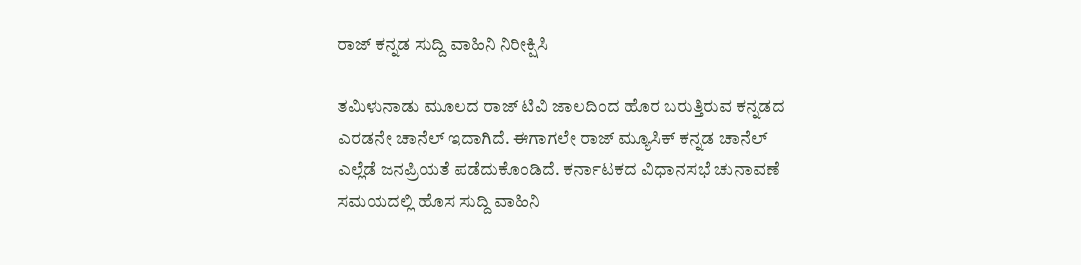ರಾಜ್ ಕನ್ನಡ ಸುದ್ದಿ ವಾಹಿನಿ ನಿರೀಕ್ಷಿಸಿ

ತಮಿಳುನಾಡು ಮೂಲದ ರಾಜ್ ಟಿವಿ ಜಾಲದಿಂದ ಹೊರ ಬರುತ್ತಿರುವ ಕನ್ನಡದ ಎರಡನೇ ಚಾನೆಲ್ ಇದಾಗಿದೆ. ಈಗಾಗಲೇ ರಾಜ್ ಮ್ಯೂಸಿಕ್ ಕನ್ನಡ ಚಾನೆಲ್ ಎಲ್ಲೆಡೆ ಜನಪ್ರಿಯತೆ ಪಡೆದುಕೊಂಡಿದೆ. ಕರ್ನಾಟಕದ ವಿಧಾನಸಭೆ ಚುನಾವಣೆ ಸಮಯದಲ್ಲಿ ಹೊಸ ಸುದ್ದಿ ವಾಹಿನಿ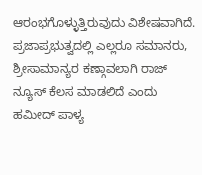ಆರಂಭಗೊಳ್ಳುತ್ತಿರುವುದು ವಿಶೇಷವಾಗಿದೆ. ಪ್ರಜಾಪ್ರಭುತ್ವದಲ್ಲಿ ಎಲ್ಲರೂ ಸಮಾನರು, ಶ್ರೀಸಾಮಾನ್ಯರ ಕಣ್ಗಾವಲಾಗಿ ರಾಜ್ ನ್ಯೂಸ್ ಕೆಲಸ ಮಾಡಲಿದೆ ಎಂದು ಹಮೀದ್ ಪಾಳ್ಯ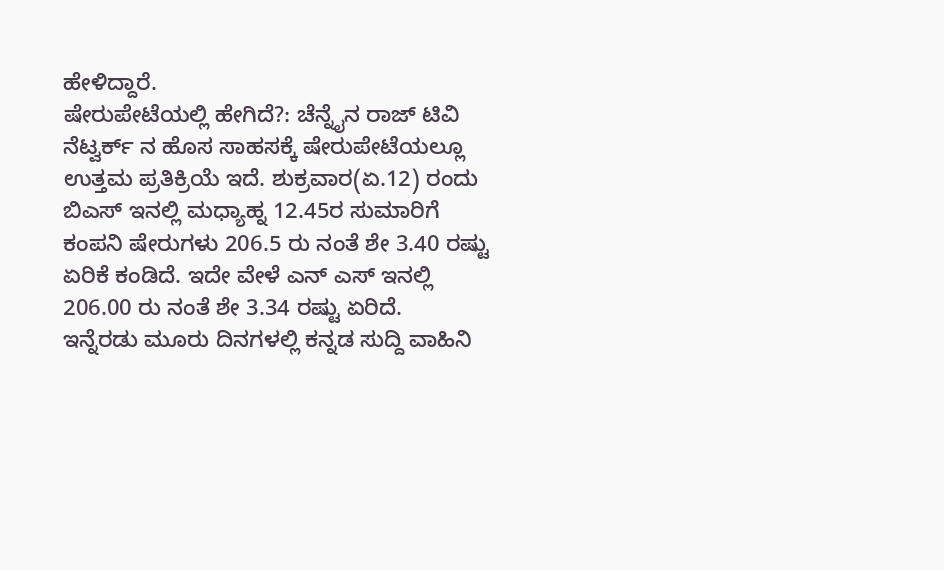ಹೇಳಿದ್ದಾರೆ.
ಷೇರುಪೇಟೆಯಲ್ಲಿ ಹೇಗಿದೆ?: ಚೆನ್ನೈನ ರಾಜ್ ಟಿವಿ ನೆಟ್ವರ್ಕ್ ನ ಹೊಸ ಸಾಹಸಕ್ಕೆ ಷೇರುಪೇಟೆಯಲ್ಲೂ ಉತ್ತಮ ಪ್ರತಿಕ್ರಿಯೆ ಇದೆ. ಶುಕ್ರವಾರ(ಏ.12) ರಂದು ಬಿಎಸ್ ಇನಲ್ಲಿ ಮಧ್ಯಾಹ್ನ 12.45ರ ಸುಮಾರಿಗೆ ಕಂಪನಿ ಷೇರುಗಳು 206.5 ರು ನಂತೆ ಶೇ 3.40 ರಷ್ಟು ಏರಿಕೆ ಕಂಡಿದೆ. ಇದೇ ವೇಳೆ ಎನ್ ಎಸ್ ಇನಲ್ಲಿ 206.00 ರು ನಂತೆ ಶೇ 3.34 ರಷ್ಟು ಏರಿದೆ.
ಇನ್ನೆರಡು ಮೂರು ದಿನಗಳಲ್ಲಿ ಕನ್ನಡ ಸುದ್ದಿ ವಾಹಿನಿ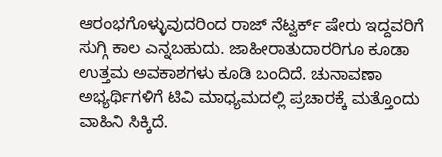ಆರಂಭಗೊಳ್ಳುವುದರಿಂದ ರಾಜ್ ನೆಟ್ವರ್ಕ್ ಷೇರು ಇದ್ದವರಿಗೆ ಸುಗ್ಗಿ ಕಾಲ ಎನ್ನಬಹುದು. ಜಾಹೀರಾತುದಾರರಿಗೂ ಕೂಡಾ ಉತ್ತಮ ಅವಕಾಶಗಳು ಕೂಡಿ ಬಂದಿದೆ. ಚುನಾವಣಾ ಅಭ್ಯರ್ಥಿಗಳಿಗೆ ಟಿವಿ ಮಾಧ್ಯಮದಲ್ಲಿ ಪ್ರಚಾರಕ್ಕೆ ಮತ್ತೊಂದು ವಾಹಿನಿ ಸಿಕ್ಕಿದೆ.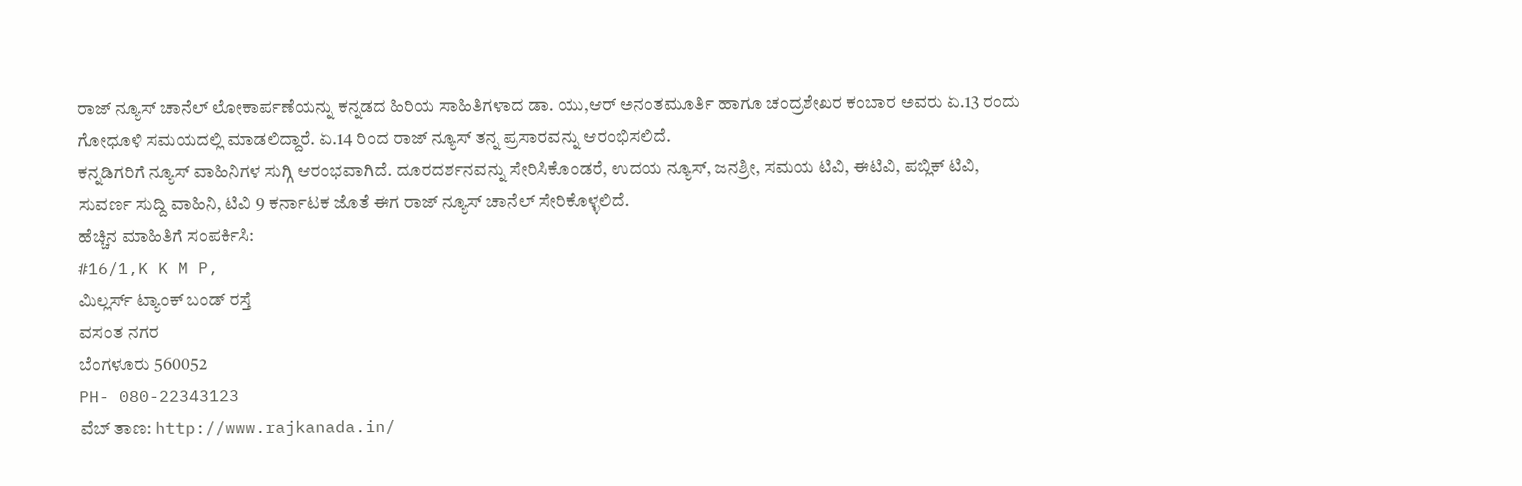ರಾಜ್ ನ್ಯೂಸ್ ಚಾನೆಲ್ ಲೋಕಾರ್ಪಣೆಯನ್ನು ಕನ್ನಡದ ಹಿರಿಯ ಸಾಹಿತಿಗಳಾದ ಡಾ. ಯು,ಆರ್ ಅನಂತಮೂರ್ತಿ ಹಾಗೂ ಚಂದ್ರಶೇಖರ ಕಂಬಾರ ಅವರು ಏ.13 ರಂದು ಗೋಧೂಳಿ ಸಮಯದಲ್ಲಿ ಮಾಡಲಿದ್ದಾರೆ. ಏ.14 ರಿಂದ ರಾಜ್ ನ್ಯೂಸ್ ತನ್ನ ಪ್ರಸಾರವನ್ನು ಆರಂಭಿಸಲಿದೆ.
ಕನ್ನಡಿಗರಿಗೆ ನ್ಯೂಸ್ ವಾಹಿನಿಗಳ ಸುಗ್ಗಿ ಆರಂಭವಾಗಿದೆ. ದೂರದರ್ಶನವನ್ನು ಸೇರಿಸಿಕೊಂಡರೆ, ಉದಯ ನ್ಯೂಸ್, ಜನಶ್ರೀ, ಸಮಯ ಟಿವಿ, ಈಟಿವಿ, ಪಬ್ಲಿಕ್ ಟಿವಿ, ಸುವರ್ಣ ಸುದ್ದಿ ವಾಹಿನಿ, ಟಿವಿ 9 ಕರ್ನಾಟಕ ಜೊತೆ ಈಗ ರಾಜ್ ನ್ಯೂಸ್ ಚಾನೆಲ್ ಸೇರಿಕೊಳ್ಳಲಿದೆ.
ಹೆಚ್ಚಿನ ಮಾಹಿತಿಗೆ ಸಂಪರ್ಕಿಸಿ:
#16/1,K K M P,
ಮಿಲ್ಲರ್ಸ್ ಟ್ಯಾಂಕ್ ಬಂಡ್ ರಸ್ತೆ
ವಸಂತ ನಗರ
ಬೆಂಗಳೂರು 560052
PH- 080-22343123
ವೆಬ್ ತಾಣ: http://www.rajkanada.in/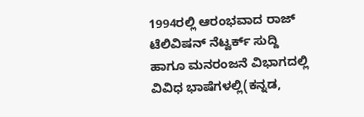1994ರಲ್ಲಿ ಆರಂಭವಾದ ರಾಜ್ ಟೆಲಿವಿಷನ್ ನೆಟ್ವರ್ಕ್ ಸುದ್ದಿ ಹಾಗೂ ಮನರಂಜನೆ ವಿಭಾಗದಲ್ಲಿ ವಿವಿಧ ಭಾಷೆಗಳಲ್ಲಿ(ಕನ್ನಡ,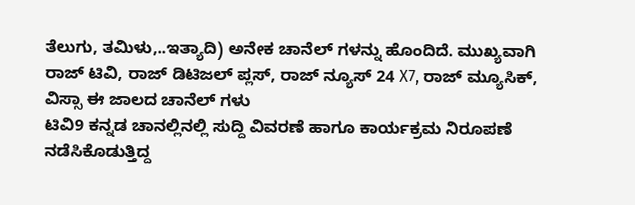ತೆಲುಗು, ತಮಿಳು,..ಇತ್ಯಾದಿ) ಅನೇಕ ಚಾನೆಲ್ ಗಳನ್ನು ಹೊಂದಿದೆ. ಮುಖ್ಯವಾಗಿ ರಾಜ್ ಟಿವಿ, ರಾಜ್ ಡಿಟಿಜಲ್ ಪ್ಲಸ್, ರಾಜ್ ನ್ಯೂಸ್ 24 X7, ರಾಜ್ ಮ್ಯೂಸಿಕ್, ವಿಸ್ಸಾ ಈ ಜಾಲದ ಚಾನೆಲ್ ಗಳು
ಟಿವಿ9 ಕನ್ನಡ ಚಾನಲ್ಲಿನಲ್ಲಿ ಸುದ್ದಿ ವಿವರಣೆ ಹಾಗೂ ಕಾರ್ಯಕ್ರಮ ನಿರೂಪಣೆ ನಡೆಸಿಕೊಡುತ್ತಿದ್ದ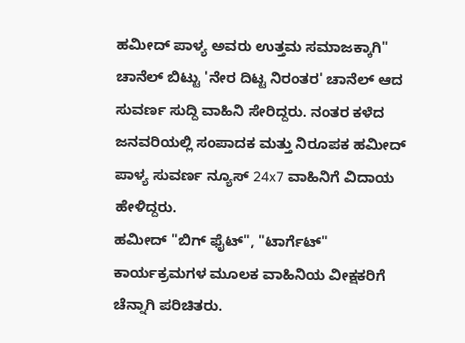ಹಮೀದ್ ಪಾಳ್ಯ ಅವರು ಉತ್ತಮ ಸಮಾಜಕ್ಕಾಗಿ" ಚಾನೆಲ್ ಬಿಟ್ಟು 'ನೇರ ದಿಟ್ಟ ನಿರಂತರ' ಚಾನೆಲ್ ಆದ ಸುವರ್ಣ ಸುದ್ದಿ ವಾಹಿನಿ ಸೇರಿದ್ದರು. ನಂತರ ಕಳೆದ ಜನವರಿಯಲ್ಲಿ ಸಂಪಾದಕ ಮತ್ತು ನಿರೂಪಕ ಹಮೀದ್ ಪಾಳ್ಯ ಸುವರ್ಣ ನ್ಯೂಸ್ 24x7 ವಾಹಿನಿಗೆ ವಿದಾಯ ಹೇಳಿದ್ದರು.
ಹಮೀದ್ "ಬಿಗ್ ಫೈಟ್", "ಟಾರ್ಗೆಟ್" ಕಾರ್ಯಕ್ರಮಗಳ ಮೂಲಕ ವಾಹಿನಿಯ ವೀಕ್ಷಕರಿಗೆ ಚೆನ್ನಾಗಿ ಪರಿಚಿತರು.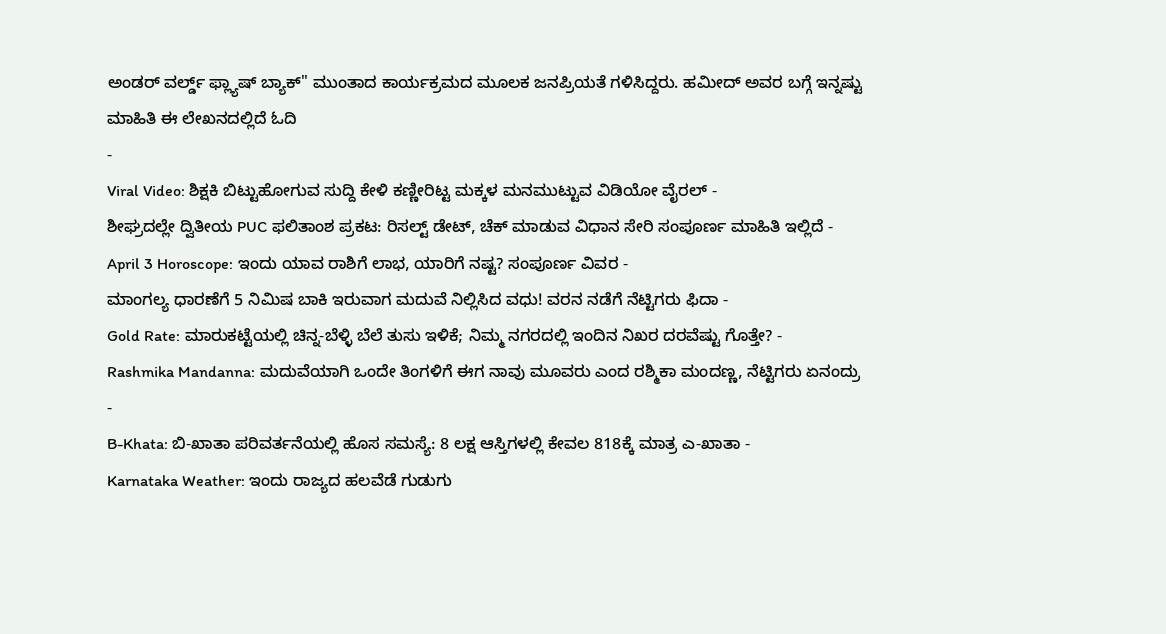ಅಂಡರ್ ವರ್ಲ್ಡ್ ಫ್ಲ್ಯಾಷ್ ಬ್ಯಾಕ್" ಮುಂತಾದ ಕಾರ್ಯಕ್ರಮದ ಮೂಲಕ ಜನಪ್ರಿಯತೆ ಗಳಿಸಿದ್ದರು. ಹಮೀದ್ ಅವರ ಬಗ್ಗೆ ಇನ್ನಷ್ಟು ಮಾಹಿತಿ ಈ ಲೇಖನದಲ್ಲಿದೆ ಓದಿ
-
Viral Video: ಶಿಕ್ಷಕಿ ಬಿಟ್ಟುಹೋಗುವ ಸುದ್ದಿ ಕೇಳಿ ಕಣ್ಣೀರಿಟ್ಟ ಮಕ್ಕಳ ಮನಮುಟ್ಟುವ ವಿಡಿಯೋ ವೈರಲ್ -
ಶೀಘ್ರದಲ್ಲೇ ದ್ವಿತೀಯ PUC ಫಲಿತಾಂಶ ಪ್ರಕಟ: ರಿಸಲ್ಟ್ ಡೇಟ್, ಚೆಕ್ ಮಾಡುವ ವಿಧಾನ ಸೇರಿ ಸಂಪೂರ್ಣ ಮಾಹಿತಿ ಇಲ್ಲಿದೆ -
April 3 Horoscope: ಇಂದು ಯಾವ ರಾಶಿಗೆ ಲಾಭ, ಯಾರಿಗೆ ನಷ್ಟ? ಸಂಪೂರ್ಣ ವಿವರ -
ಮಾಂಗಲ್ಯ ಧಾರಣೆಗೆ 5 ನಿಮಿಷ ಬಾಕಿ ಇರುವಾಗ ಮದುವೆ ನಿಲ್ಲಿಸಿದ ವಧು! ವರನ ನಡೆಗೆ ನೆಟ್ಟಿಗರು ಫಿದಾ -
Gold Rate: ಮಾರುಕಟ್ಟೆಯಲ್ಲಿ ಚಿನ್ನ-ಬೆಳ್ಳಿ ಬೆಲೆ ತುಸು ಇಳಿಕೆ; ನಿಮ್ಮ ನಗರದಲ್ಲಿ ಇಂದಿನ ನಿಖರ ದರವೆಷ್ಟು ಗೊತ್ತೇ? -
Rashmika Mandanna: ಮದುವೆಯಾಗಿ ಒಂದೇ ತಿಂಗಳಿಗೆ ಈಗ ನಾವು ಮೂವರು ಎಂದ ರಶ್ಮಿಕಾ ಮಂದಣ್ಣ, ನೆಟ್ಟಿಗರು ಏನಂದ್ರು -
B-Khata: ಬಿ-ಖಾತಾ ಪರಿವರ್ತನೆಯಲ್ಲಿ ಹೊಸ ಸಮಸ್ಯೆ: 8 ಲಕ್ಷ ಆಸ್ತಿಗಳಲ್ಲಿ ಕೇವಲ 818ಕ್ಕೆ ಮಾತ್ರ ಎ-ಖಾತಾ -
Karnataka Weather: ಇಂದು ರಾಜ್ಯದ ಹಲವೆಡೆ ಗುಡುಗು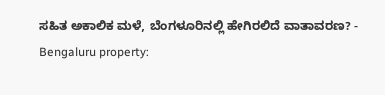ಸಹಿತ ಅಕಾಲಿಕ ಮಳೆ, ಬೆಂಗಳೂರಿನಲ್ಲಿ ಹೇಗಿರಲಿದೆ ವಾತಾವರಣ? -
Bengaluru property: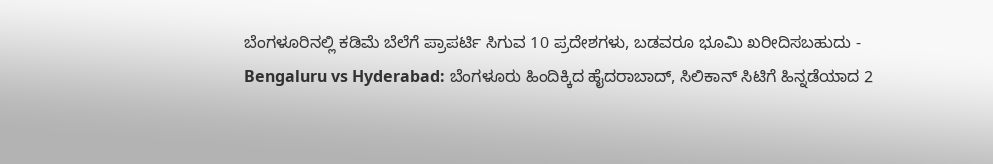ಬೆಂಗಳೂರಿನಲ್ಲಿ ಕಡಿಮೆ ಬೆಲೆಗೆ ಪ್ರಾಪರ್ಟಿ ಸಿಗುವ 10 ಪ್ರದೇಶಗಳು, ಬಡವರೂ ಭೂಮಿ ಖರೀದಿಸಬಹುದು -
Bengaluru vs Hyderabad: ಬೆಂಗಳೂರು ಹಿಂದಿಕ್ಕಿದ ಹೈದರಾಬಾದ್, ಸಿಲಿಕಾನ್ ಸಿಟಿಗೆ ಹಿನ್ನಡೆಯಾದ 2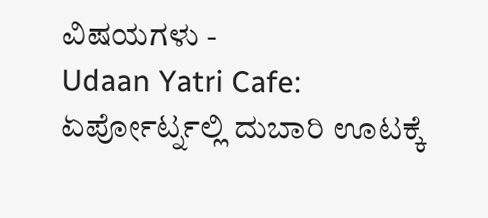ವಿಷಯಗಳು -
Udaan Yatri Cafe: ಏರ್ಪೋರ್ಟ್ನಲ್ಲಿ ದುಬಾರಿ ಊಟಕ್ಕೆ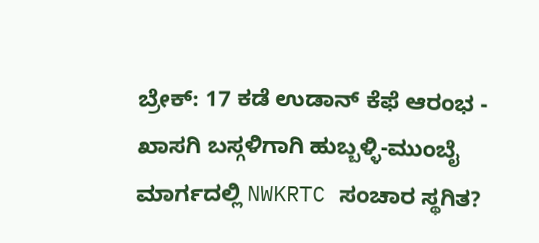ಬ್ರೇಕ್: 17 ಕಡೆ ಉಡಾನ್ ಕೆಫೆ ಆರಂಭ -
ಖಾಸಗಿ ಬಸ್ಗಳಿಗಾಗಿ ಹುಬ್ಬಳ್ಳಿ-ಮುಂಬೈ ಮಾರ್ಗದಲ್ಲಿ NWKRTC ಸಂಚಾರ ಸ್ಥಗಿತ?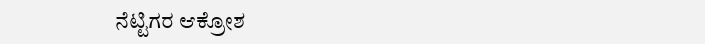ನೆಟ್ಟಿಗರ ಆಕ್ರೋಶ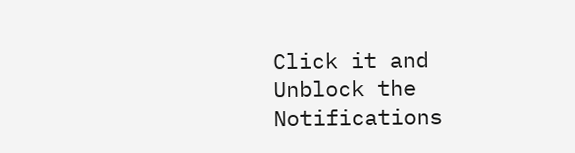Click it and Unblock the Notifications